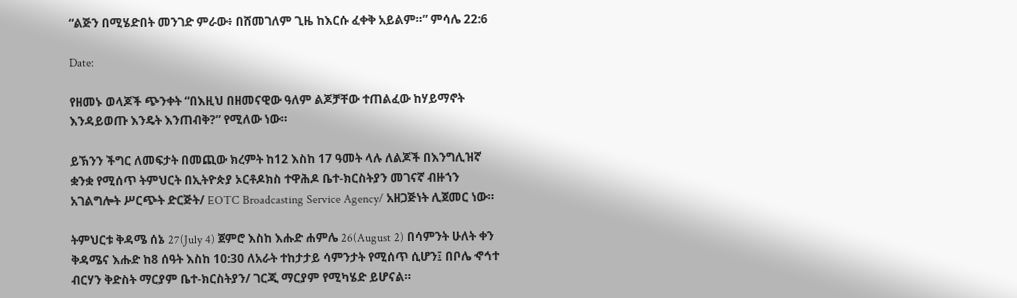“ልጅን በሚሄድበት መንገድ ምራው፥ በሸመገለም ጊዜ ከእርሱ ፈቀቅ አይልም።” ምሳሌ 22:6

Date:

የዘመኑ ወላጆች ጭንቀት “በእዚህ በዘመናዊው ዓለም ልጆቻቸው ተጠልፈው ከሃይማኖት እንዳይወጡ እንዴት እንጠብቅ?” የሚለው ነው።

ይኽንን ችግር ለመፍታት በመጪው ክረምት ከ12 እስከ 17 ዓመት ላሉ ለልጆች በእንግሊዝኛ ቋንቋ የሚሰጥ ትምህርት በኢትዮጵያ ኦርቶዶክስ ተዋሕዶ ቤተ-ክርስትያን መገናኛ ብዙኀን አገልግሎት ሥርጭት ድርጅት/ EOTC Broadcasting Service Agency/ አዘጋጅነት ሊጀመር ነው።

ትምህርቱ ቅዳሜ ሰኔ 27(July 4) ጀምሮ እስከ እሑድ ሐምሌ 26(August 2) በሳምንት ሁለት ቀን ቅዳሜና እሑድ ከ8 ሰዓት እስከ 10:30 ለአራት ተከታታይ ሳምንታት የሚሰጥ ሲሆን፤ በቦሌ ኆኅተ ብርሃን ቅድስት ማርያም ቤተ-ክርስትያን/ ገርጂ ማርያም የሚካሄድ ይሆናል።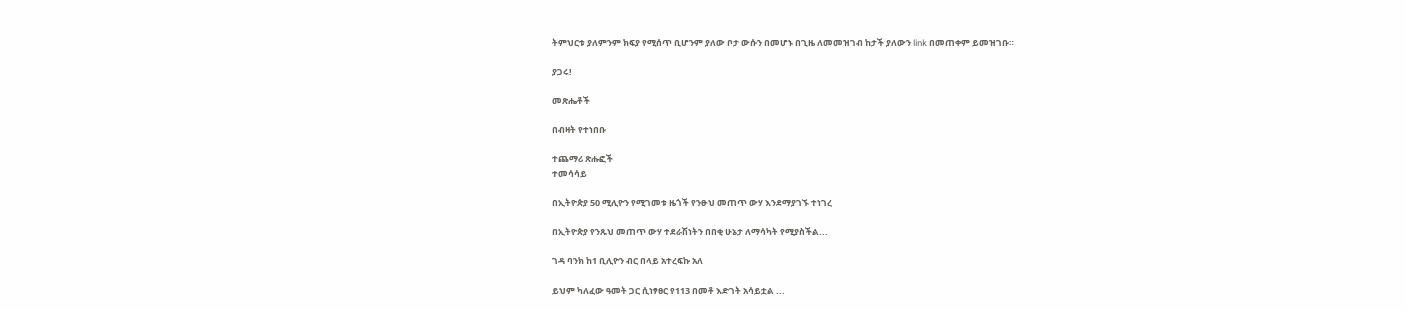ትምህርቱ ያለምንም ክፍያ የሚሰጥ ቢሆንም ያለው ቦታ ውሱን በመሆኑ በጊዜ ለመመዝገብ ከታች ያለውን link በመጠቀም ይመዝገቡ።

ያጋሩ!

መጽሔቶች

በብዛት የተነበቡ

ተጨማሪ ጽሑፎች
ተመሳሳይ

በኢትዮጵያ 50 ሚሊዮን የሚገመቱ ዜጎች የንፁህ መጠጥ ውሃ እንደማያገኙ ተነገረ

በኢትዮጵያ የንጹህ መጠጥ ውሃ ተደራሽነትን በበቂ ሁኔታ ለማሳካት የሚያስችል...

ገዳ ባንክ ከ1 ቢሊዮን ብር በላይ አተረፍኩ አለ

ይህም ካለፈው ዓመት ጋር ሲነፃፀር የ113 በመቶ እድገት አሳይቷል ...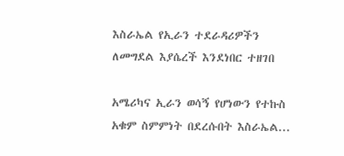እስራኤል የኢራን ተደራዳሪዎችን ለመግደል እያሴረች እንደነበር ተዘገበ

አሜሪካና ኢራን ወሳኝ የሆነውን የተኩስ አቁም ስምምነት በደረሱበት እስራኤል...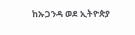ከኡጋንዳ ወደ ኢትዮጵያ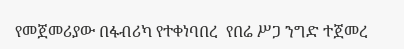የመጀመሪያው በፋብሪካ የተቀነባበረ  የበሬ ሥጋ ንግድ ተጀመረ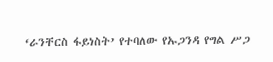‘ራንቸርስ ፋይነስት’ የተባለው የኡጋንዳ የግል ሥጋ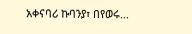አቀናባሪ ኩባንያ፣ በየወሩ...